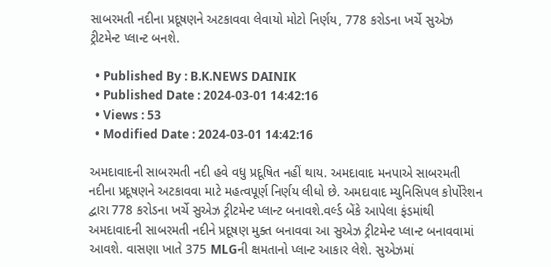સાબરમતી નદીના પ્રદૂષણને અટકાવવા લેવાયો મોટો નિર્ણય, 778 કરોડના ખર્ચે સુએઝ ટ્રીટમેન્ટ પ્લાન્ટ બનશે.

  • Published By : B.K.NEWS DAINIK
  • Published Date : 2024-03-01 14:42:16
  • Views : 53
  • Modified Date : 2024-03-01 14:42:16

અમદાવાદની સાબરમતી નદી હવે વધુ પ્રદૂષિત નહીં થાય. અમદાવાદ મનપાએ સાબરમતી નદીના પ્રદૂષણને અટકાવવા માટે મહત્વપૂર્ણ નિર્ણય લીધો છે. અમદાવાદ મ્યુનિસિપલ કોર્પોરેશન દ્વારા 778 કરોડના ખર્ચે સુએઝ ટ્રીટમેન્ટ પ્લાન્ટ બનાવશે.વર્લ્ડ બેંકે આપેલા ફંડમાંથી અમદાવાદની સાબરમતી નદીને પ્રદૂષણ મુક્ત બનાવવા આ સુએઝ ટ્રીટમેન્ટ પ્લાન્ટ બનાવવામાં આવશે. વાસણા ખાતે 375 MLGની ક્ષમતાનો પ્લાન્ટ આકાર લેશે. સુએઝમાં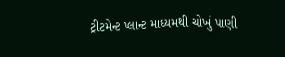ટ્રીટમેન્ટ પ્લાન્ટ માધ્યમથી ચોખું પાણી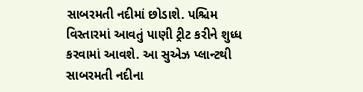સાબરમતી નદીમાં છોડાશે. પશ્ચિમ વિસ્તારમાં આવતું પાણી ટ્રીટ કરીને શુધ્ધ કરવામાં આવશે. આ સુએઝ પ્લાન્ટથી સાબરમતી નદીના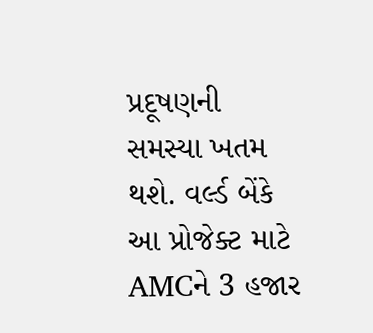પ્રદૂષણની સમસ્યા ખતમ થશે. વર્લ્ડ બેંકે આ પ્રોજેક્ટ માટે AMCને 3 હજાર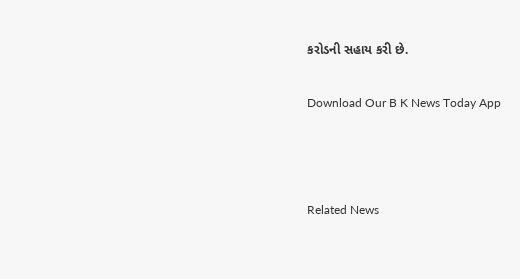કરોડની સહાય કરી છે.

Download Our B K News Today App



Related News